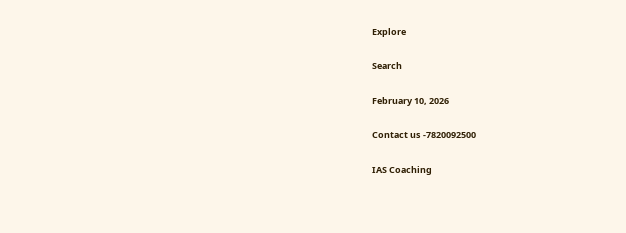Explore

Search

February 10, 2026

Contact us -7820092500

IAS Coaching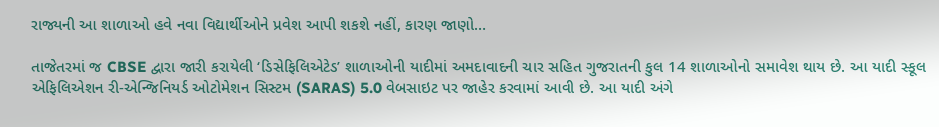રાજ્યની આ શાળાઓ હવે નવા વિદ્યાર્થીઓને પ્રવેશ આપી શકશે નહીં, કારણ જાણો…

તાજેતરમાં જ CBSE દ્વારા જારી કરાયેલી ‘ડિસેફિલિએટેડ’ શાળાઓની યાદીમાં અમદાવાદની ચાર સહિત ગુજરાતની કુલ 14 શાળાઓનો સમાવેશ થાય છે. આ યાદી સ્કૂલ એફિલિએશન રી-એન્જિનિયર્ડ ઓટોમેશન સિસ્ટમ (SARAS) 5.0 વેબસાઇટ પર જાહેર કરવામાં આવી છે. આ યાદી અંગે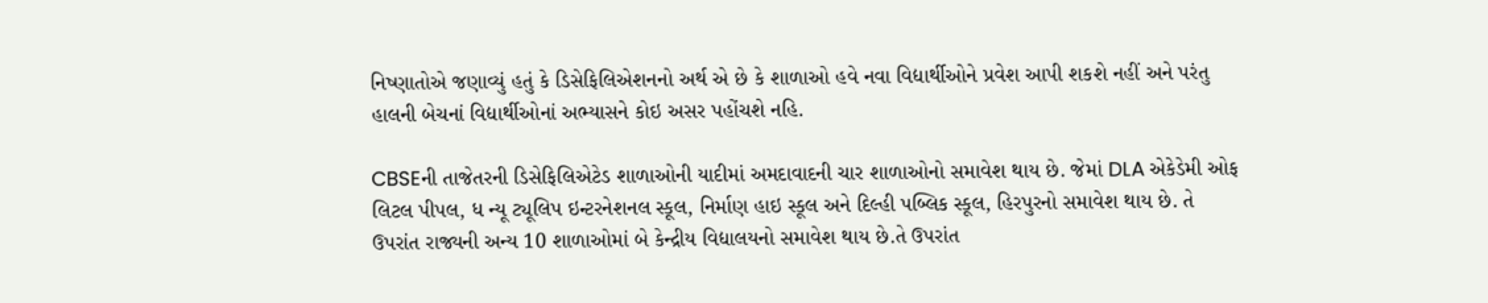નિષ્ણાતોએ જણાવ્યું હતું કે ડિસેફિલિએશનનો અર્થ એ છે કે શાળાઓ હવે નવા વિદ્યાર્થીઓને પ્રવેશ આપી શકશે નહીં અને પરંતુ હાલની બેચનાં વિદ્યાર્થીઓનાં અભ્યાસને કોઇ અસર પહોંચશે નહિ.

CBSEની તાજેતરની ડિસેફિલિએટેડ શાળાઓની યાદીમાં અમદાવાદની ચાર શાળાઓનો સમાવેશ થાય છે. જેમાં DLA એકેડેમી ઓફ લિટલ પીપલ, ધ ન્યૂ ટ્યૂલિપ ઇન્ટરનેશનલ સ્કૂલ, નિર્માણ હાઇ સ્કૂલ અને દિલ્હી પબ્લિક સ્કૂલ, હિરપુરનો સમાવેશ થાય છે. તે ઉપરાંત રાજ્યની અન્ય 10 શાળાઓમાં બે કેન્દ્રીય વિદ્યાલયનો સમાવેશ થાય છે.તે ઉપરાંત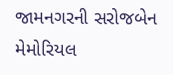જામનગરની સરોજબેન મેમોરિયલ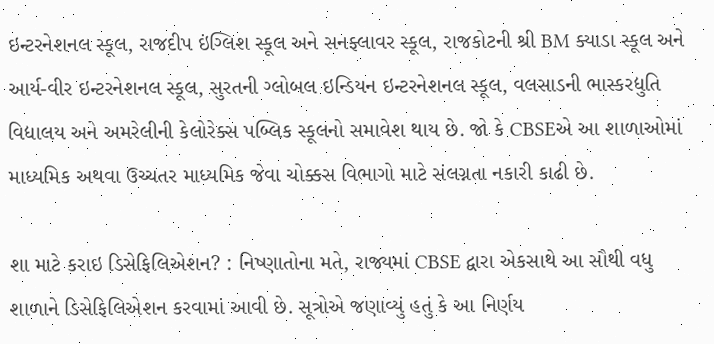ઇન્ટરનેશનલ સ્કૂલ, રાજદીપ ઇંગ્લિશ સ્કૂલ અને સનફ્લાવર સ્કૂલ, રાજકોટની શ્રી BM ક્યાડા સ્કૂલ અને આર્ય-વીર ઇન્ટરનેશનલ સ્કૂલ, સુરતની ગ્લોબલ ઇન્ડિયન ઇન્ટરનેશનલ સ્કૂલ, વલસાડની ભાસ્કરદ્યુતિ વિદ્યાલય અને અમરેલીની કેલોરેક્સ પબ્લિક સ્કૂલનો સમાવેશ થાય છે. જો કે CBSEએ આ શાળાઓમાં માધ્યમિક અથવા ઉચ્ચતર માધ્યમિક જેવા ચોક્કસ વિભાગો માટે સંલગ્નતા નકારી કાઢી છે.

શા માટે કરાઇ ડિસેફિલિએશન? : નિષ્ણાતોના મતે, રાજ્યમાં CBSE દ્વારા એકસાથે આ સૌથી વધુ શાળાને ડિસેફિલિએશન કરવામાં આવી છે. સૂત્રોએ જણાવ્યું હતું કે આ નિર્ણય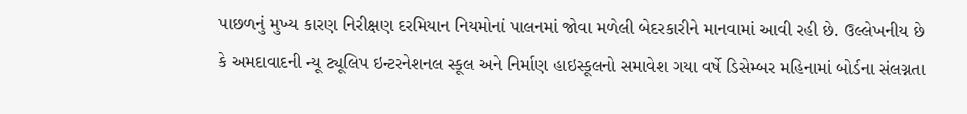પાછળનું મુખ્ય કારણ નિરીક્ષણ દરમિયાન નિયમોનાં પાલનમાં જોવા મળેલી બેદરકારીને માનવામાં આવી રહી છે. ઉલ્લેખનીય છે કે અમદાવાદની ન્યૂ ટ્યૂલિપ ઇન્ટરનેશનલ સ્કૂલ અને નિર્માણ હાઇસ્કૂલનો સમાવેશ ગયા વર્ષે ડિસેમ્બર મહિનામાં બોર્ડના સંલગ્નતા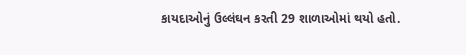કાયદાઓનું ઉલ્લંઘન કરતી 29 શાળાઓમાં થયો હતો.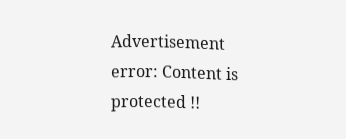Advertisement
error: Content is protected !!